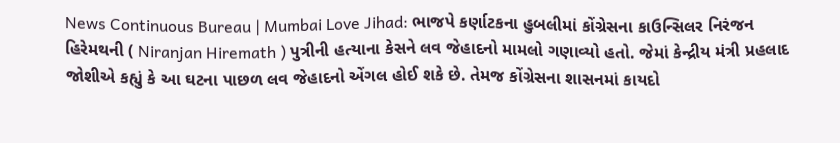News Continuous Bureau | Mumbai Love Jihad: ભાજપે કર્ણાટકના હુબલીમાં કોંગ્રેસના કાઉન્સિલર નિરંજન હિરેમથની ( Niranjan Hiremath ) પુત્રીની હત્યાના કેસને લવ જેહાદનો મામલો ગણાવ્યો હતો. જેમાં કેન્દ્રીય મંત્રી પ્રહલાદ જોશીએ કહ્યું કે આ ઘટના પાછળ લવ જેહાદનો એંગલ હોઈ શકે છે. તેમજ કોંગ્રેસના શાસનમાં કાયદો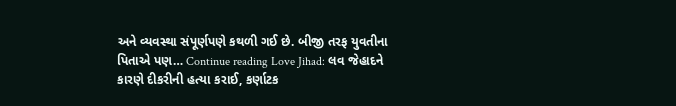અને વ્યવસ્થા સંપૂર્ણપણે કથળી ગઈ છે. બીજી તરફ યુવતીના પિતાએ પણ… Continue reading Love Jihad: લવ જેહાદને કારણે દીકરીની હત્યા કરાઈ, કર્ણાટક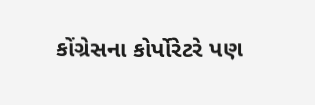કોંગ્રેસના કોર્પોરેટરે પણ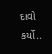દાવો કર્યો..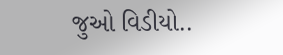જુઓ વિડીયો..